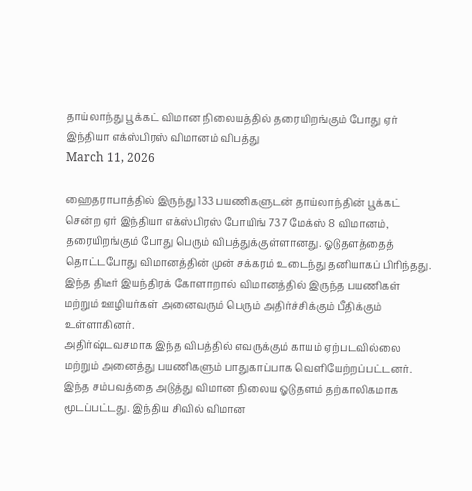தாய்லாந்து பூக்கட் விமான நிலையத்தில் தரையிறங்கும் போது ஏர் இந்தியா எக்ஸ்பிரஸ் விமானம் விபத்து
March 11, 2026

ஹைதராபாத்தில் இருந்து 133 பயணிகளுடன் தாய்லாந்தின் பூக்கட் சென்ற ஏர் இந்தியா எக்ஸ்பிரஸ் போயிங் 737 மேக்ஸ் 8 விமானம், தரையிறங்கும் போது பெரும் விபத்துக்குள்ளானது. ஓடுதளத்தைத் தொட்டபோது விமானத்தின் முன் சக்கரம் உடைந்து தனியாகப் பிரிந்தது. இந்த திடீர் இயந்திரக் கோளாறால் விமானத்தில் இருந்த பயணிகள் மற்றும் ஊழியர்கள் அனைவரும் பெரும் அதிர்ச்சிக்கும் பீதிக்கும் உள்ளாகினர்.
அதிர்ஷ்டவசமாக இந்த விபத்தில் எவருக்கும் காயம் ஏற்படவில்லை மற்றும் அனைத்து பயணிகளும் பாதுகாப்பாக வெளியேற்றப்பட்டனர். இந்த சம்பவத்தை அடுத்து விமான நிலைய ஓடுதளம் தற்காலிகமாக மூடப்பட்டது. இந்திய சிவில் விமான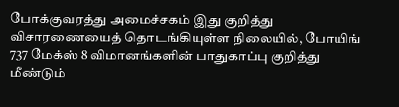போக்குவரத்து அமைச்சகம் இது குறித்து விசாரணையைத் தொடங்கியுள்ள நிலையில், போயிங் 737 மேக்ஸ் 8 விமானங்களின் பாதுகாப்பு குறித்து மீண்டும்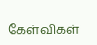கேள்விகள்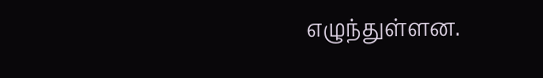எழுந்துள்ளன.